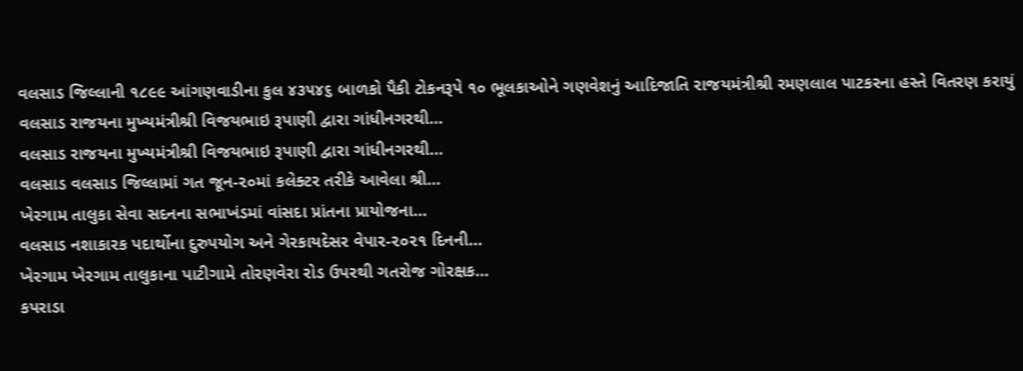વલસાડ જિલ્લાની ૧૮૯૯ આંગણવાડીના કુલ ૪૩૫૪૬ બાળકો પૈકી ટોકનરૂપે ૧૦ ભૂલકાઓને ગણવેશનું આદિજાતિ રાજયમંત્રીશ્રી રમણલાલ પાટકરના હસ્તે વિતરણ કરાયું
વલસાડ રાજયના મુખ્યમંત્રીશ્રી વિજયભાઇ રૂપાણી દ્વારા ગાંધીનગરથી…
વલસાડ રાજયના મુખ્યમંત્રીશ્રી વિજયભાઇ રૂપાણી દ્વારા ગાંધીનગરથી…
વલસાડ વલસાડ જિલ્લામાં ગત જૂન-૨૦માં કલેક્ટર તરીકે આવેલા શ્રી…
ખેરગામ તાલુકા સેવા સદનના સભાખંડમાં વાંસદા પ્રાંતના પ્રાયોજના…
વલસાડ નશાકારક પદાર્થોના દુરુપયોગ અને ગેરકાયદેસર વેપાર-૨૦૨૧ દિનની…
ખેરગામ ખેરગામ તાલુકાના પાટીગામે તોરણવેરા રોડ ઉપરથી ગતરોજ ગોરક્ષક…
કપરાડા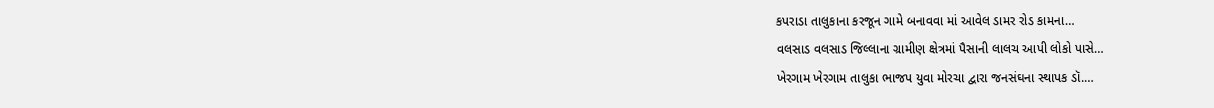કપરાડા તાલુકાના કરજૂન ગામે બનાવવા માં આવેલ ડામર રોડ કામના…
વલસાડ વલસાડ જિલ્લાના ગ્રામીણ ક્ષેત્રમાં પૈસાની લાલચ આપી લોકો પાસે…
ખેરગામ ખેરગામ તાલુકા ભાજપ યુવા મોરચા દ્વારા જનસંઘના સ્થાપક ડૉ.…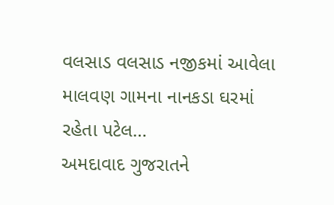વલસાડ વલસાડ નજીકમાં આવેલા માલવણ ગામના નાનકડા ઘરમાં રહેતા પટેલ…
અમદાવાદ ગુજરાતને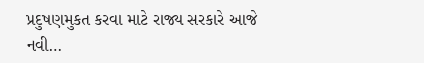પ્રદુષણમુકત કરવા માટે રાજ્ય સરકારે આજે નવી…